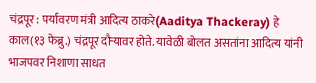चंद्रपूर : पर्यावरण मंत्री आदित्य ठाकरे(Aaditya Thackeray) हे काल(१३ फेब्रु.) चंद्रपूर दौऱ्यावर होते. यावेळी बोलत असतांना आदित्य यांनी भाजपवर निशाणा साधत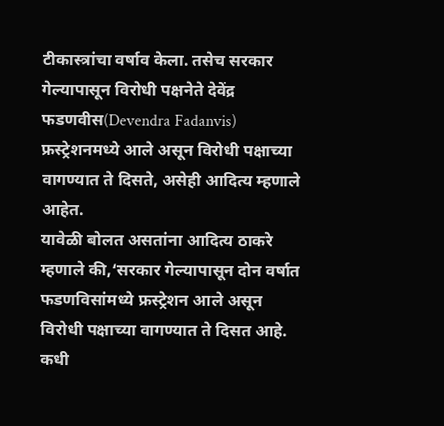टीकास्त्रांचा वर्षाव केला. तसेच सरकार गेल्यापासून विरोधी पक्षनेते देवेंद्र फडणवीस(Devendra Fadanvis) फ्रस्ट्रेशनमध्ये आले असून विरोधी पक्षाच्या वागण्यात ते दिसते, असेही आदित्य म्हणाले आहेत.
यावेळी बोलत असतांना आदित्य ठाकरे म्हणाले की,‘सरकार गेल्यापासून दोन वर्षात फडणविसांमध्ये फ्रस्ट्रेशन आले असून विरोधी पक्षाच्या वागण्यात ते दिसत आहे. कधी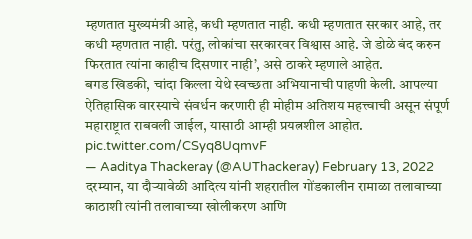म्हणतात मुख्यमंत्री आहे, कधी म्हणतात नाही. कधी म्हणतात सरकार आहे, तर कधी म्हणतात नाही. परंतु, लोकांचा सरकारवर विश्वास आहे. जे डोळे बंद करुन फिरतात त्यांना काहीच दिसणार नाही’, असे ठाकरे म्हणाले आहेत.
बगड खिडकी, चांदा किल्ला येथे स्वच्छता अभियानाची पाहणी केली. आपल्या ऐतिहासिक वारस्याचे संवर्धन करणारी ही मोहीम अतिशय महत्त्वाची असून संपूर्ण महाराष्ट्रात राबवली जाईल, यासाठी आम्ही प्रयत्नशील आहोत. pic.twitter.com/CSyq8UqmvF
— Aaditya Thackeray (@AUThackeray) February 13, 2022
दरम्यान, या दौऱ्यावेळी आदित्य यांनी शहरातील गोंडकालीन रामाळा तलावाच्या काठाशी त्यांनी तलावाच्या खोलीकरण आणि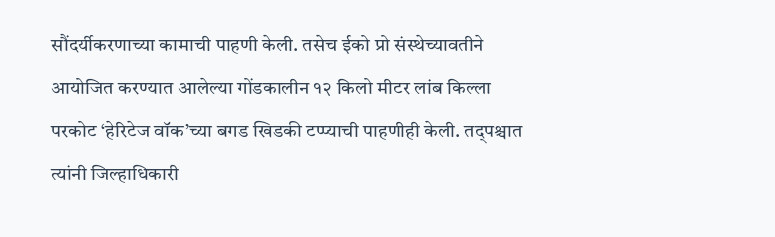सौंदर्यीकरणाच्या कामाची पाहणी केली. तसेच ईको प्रो संस्थेच्यावतीने आयोजित करण्यात आलेल्या गोंडकालीन १२ किलो मीटर लांब किल्ला परकोट ‘हेरिटेज वॉक’च्या बगड खिडकी टप्प्याची पाहणीही केली. तद्पश्चात त्यांनी जिल्हाधिकारी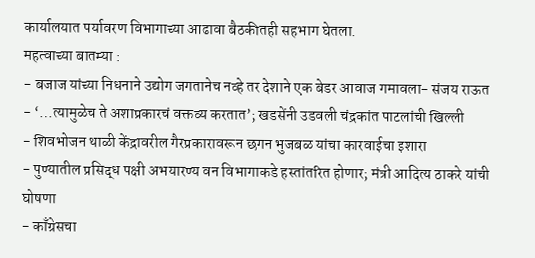कार्यालयात पर्यावरण विभागाच्या आढावा बैठकीतही सहभाग घेतला.
महत्वाच्या बातम्या :
- बजाज यांच्या निधनाने उद्योग जगतानेच नव्हे तर देशाने एक बेडर आवाज गमावला- संजय राऊत
- ‘…त्यामुळेच ते अशाप्रकारचं वक्तव्य करतात’; खडसेंनी उडवली चंद्रकांत पाटलांची खिल्ली
- शिवभोजन थाळी केंद्रावरील गैरप्रकारावरून छगन भुजबळ यांचा कारवाईचा इशारा
- पुण्यातील प्रसिद्ध पक्षी अभयारण्य वन विभागाकडे हस्तांतरित होणार; मंत्री आदित्य ठाकरे यांची घोषणा
- काँग्रेसचा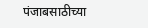पंजाबसाठीच्या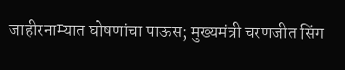जाहीरनाम्यात घोषणांचा पाऊस; मुख्यमंत्री चरणजीत सिंग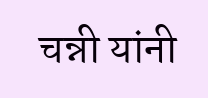चन्नी यांनी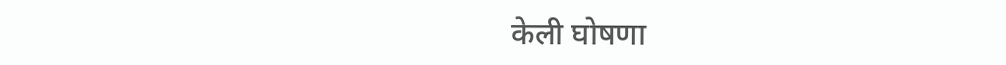केली घोषणा